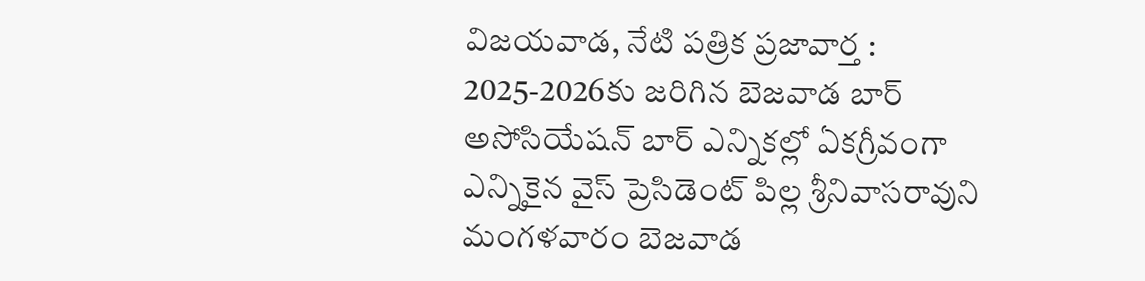విజయవాడ, నేటి పత్రిక ప్రజావార్త :
2025-2026కు జరిగిన బెజవాడ బార్ అసోసియేషన్ బార్ ఎన్నికల్లో ఏకగ్రీవంగా ఎన్నికైన వైస్ ప్రెసిడెంట్ పిల్ల శ్రీనివాసరావుని మంగళవారం బెజవాడ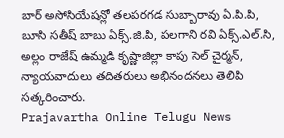బార్ అసోసియేషన్లో తలపరగడ సుబ్బారావు ఏ.పి.పి, బూసి సతీష్ బాబు ఏక్స్.జి.పి, పలగాని రవి ఏక్స్.ఎల్.సి, అల్లం రాజేష్ ఉమ్మడి కృష్ణాజిల్లా కాపు సెల్ చైర్మన్, న్యాయవాదులు తదితరులు అభినందనలు తెలిపి సత్కరించారు.
Prajavartha Online Telugu News